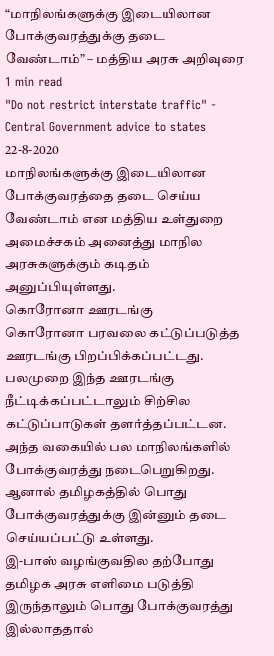“மாநிலங்களுக்கு இடையிலான போக்குவரத்துக்கு தடை வேண்டாம்” – மத்திய அரசு அறிவுரை
1 min read
"Do not restrict interstate traffic" - Central Government advice to states
22-8-2020
மாநிலங்களுக்கு இடையிலான போக்குவரத்தை தடை செய்ய வேண்டாம் என மத்திய உள்துறை அமைச்சகம் அனைத்து மாநில அரசுகளுக்கும் கடிதம் அனுப்பியுள்ளது.
கொரோனா ஊரடங்கு
கொரோனா பரவலை கட்டுப்படுத்த ஊரடங்கு பிறப்பிக்கப்பட்டது. பலமுறை இந்த ஊரடங்கு நீட்டிக்கப்பட்டாலும் சிற்சில கட்டுப்பாடுகள் தளர்த்தப்பட்டன. அந்த வகையில் பல மாநிலங்களில் போக்குவரத்து நடைபெறுகிறது.
ஆனால் தமிழகத்தில் பொது போக்குவரத்துக்கு இன்னும் தடை செய்யப்பட்டு உள்ளது.
இ-பாஸ் வழங்குவதில தற்போது தமிழக அரசு எளிமை படுத்தி இருந்தாலும் பொது போக்குவரத்து இல்லாததால்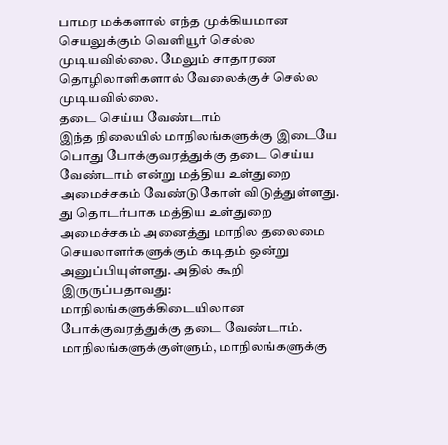பாமர மக்களால் எந்த முக்கியமான செயலுக்கும் வெளியூர் செல்ல முடியவில்லை. மேலும் சாதாரண தொழிலாளிகளால் வேலைக்குச் செல்ல முடியவில்லை.
தடை செய்ய வேண்டாம்
இந்த நிலையில் மாநிலங்களுக்கு இடையே பொது போக்குவரத்துக்கு தடை செய்ய வேண்டாம் என்று மத்திய உள்துறை அமைச்சகம் வேண்டுகோள் விடுத்துள்ளது. து தொடர்பாக மத்திய உள்துறை அமைச்சகம் அனைத்து மாநில தலைமை செயலாளர்களுக்கும் கடிதம் ஒன்று அனுப்பியுள்ளது. அதில் கூறி இருருப்பதாவது:
மாநிலங்களுக்கிடையிலான போக்குவரத்துக்கு தடை வேண்டாம். மாநிலங்களுக்குள்ளும், மாநிலங்களுக்கு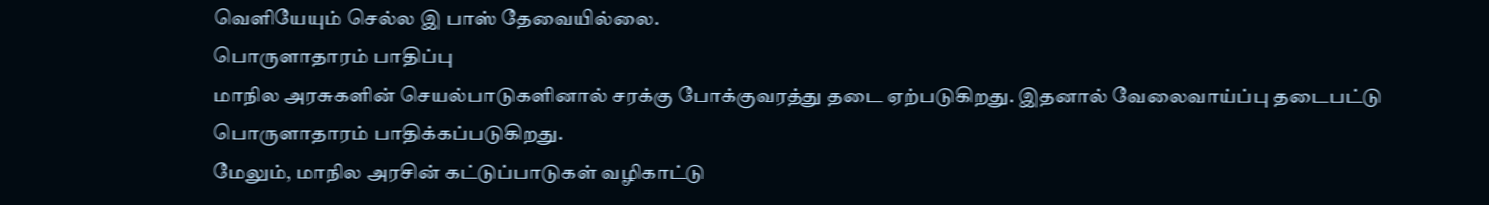வெளியேயும் செல்ல இ பாஸ் தேவையில்லை.
பொருளாதாரம் பாதிப்பு
மாநில அரசுகளின் செயல்பாடுகளினால் சரக்கு போக்குவரத்து தடை ஏற்படுகிறது. இதனால் வேலைவாய்ப்பு தடைபட்டு பொருளாதாரம் பாதிக்கப்படுகிறது.
மேலும், மாநில அரசின் கட்டுப்பாடுகள் வழிகாட்டு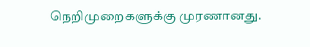நெறிமுறைகளுக்கு முரணானது.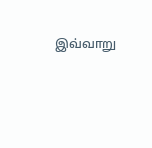இவ்வாறு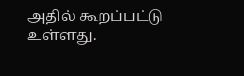அதில் கூறப்பட்டு உள்ளது.